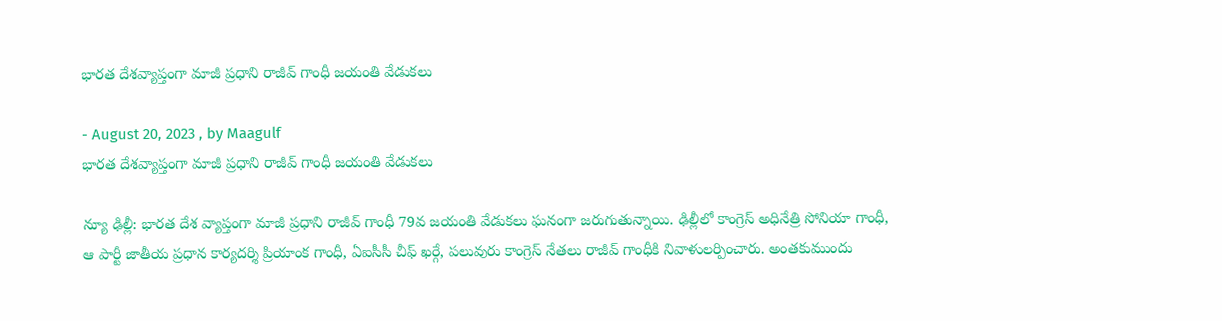భారత దేశవ్యాప్తంగా మాజీ ప్రధాని రాజీవ్ గాంధీ జయంతి వేడుకలు

- August 20, 2023 , by Maagulf
భారత దేశవ్యాప్తంగా మాజీ ప్రధాని రాజీవ్ గాంధీ జయంతి వేడుకలు

న్యూ ఢిల్లీ: భారత దేశ వ్యాప్తంగా మాజీ ప్రధాని రాజీవ్‌ గాంధీ 79వ జయంతి వేడుకలు ఘనంగా జరుగుతున్నాయి. ఢిల్లీలో కాంగ్రెస్ అధినేత్రి సోనియా గాంధీ, ఆ పార్టీ జాతీయ ప్రధాన కార్యదర్శి ప్రియాంక గాంధీ, ఏఐసీసీ చీఫ్‌ ఖర్గే, పలువురు కాంగ్రెస్ నేతలు రాజీవ్‌ గాంధీకి నివాళులర్పించారు. అంతకుముందు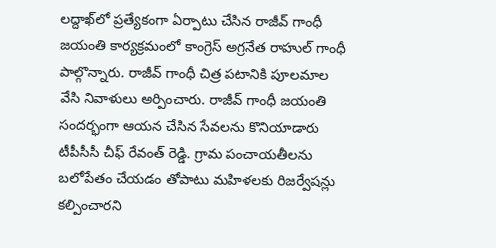లద్దాఖ్‌లో ప్రత్యేకంగా ఏర్పాటు చేసిన రాజీవ్ గాంధీ జయంతి కార్యక్రమంలో కాంగ్రెస్ అగ్రనేత రాహుల్ గాంధీ పాల్గొన్నారు. రాజీవ్ గాంధీ చిత్ర పటానికి పూలమాల వేసి నివాళులు అర్పించారు. రాజీవ్ గాంధీ జయంతి సందర్భంగా ఆయన చేసిన సేవలను కొనియాడారు టీపీసీసీ చీఫ్‌ రేవంత్ రెడ్డి. గ్రామ పంచాయతీలను బలోపేతం చేయడం తోపాటు మహిళలకు రిజర్వేషన్లు కల్పించారని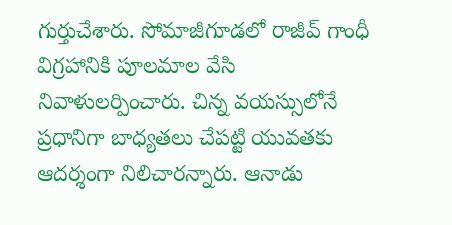గుర్తుచేశారు. సోమాజీగూడలో రాజీవ్ గాంధీ విగ్రహానికి పూలమాల వేసి నివాళులర్పించారు. చిన్న వయస్సులోనే ప్రధానిగా బాధ్యతలు చేపట్టి యువతకు ఆదర్శంగా నిలిచారన్నారు. ఆనాడు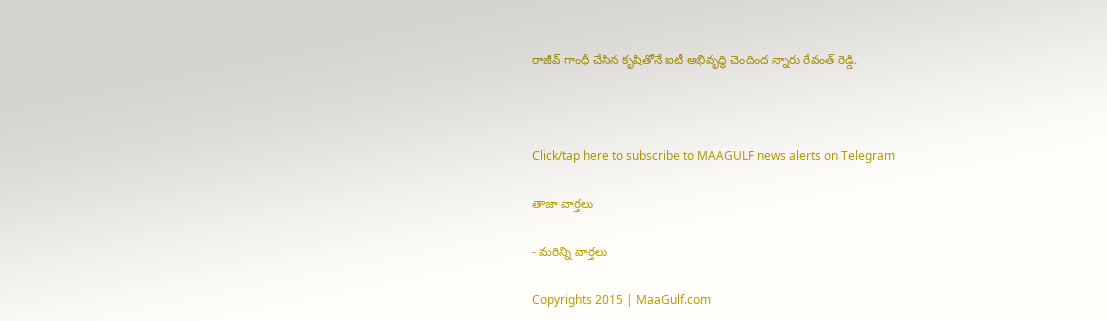రాజీవ్ గాంధీ చేసిన కృషితోనే ఐటీ అభివృద్ధి చెందింద న్నారు రేవంత్ రెడ్డి.



Click/tap here to subscribe to MAAGULF news alerts on Telegram

తాజా వార్తలు

- మరిన్ని వార్తలు

Copyrights 2015 | MaaGulf.com